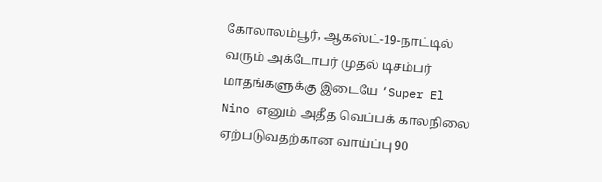கோலாலம்பூர், ஆகஸ்ட்-19-நாட்டில் வரும் அக்டோபர் முதல் டிசம்பர் மாதங்களுக்கு இடையே ‘Super El Nino எனும் அதீத வெப்பக் காலநிலை ஏற்படுவதற்கான வாய்ப்பு 90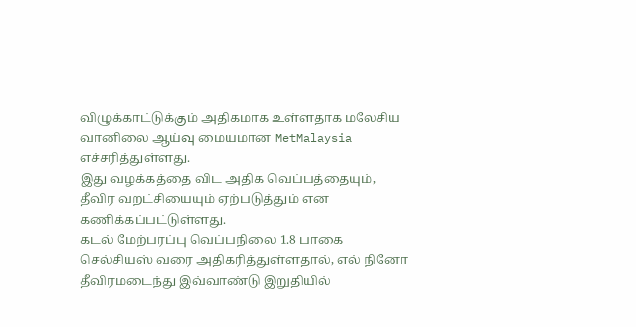விழுக்காட்டுக்கும் அதிகமாக உள்ளதாக மலேசிய வானிலை ஆய்வு மையமான MetMalaysia எச்சரித்துள்ளது.
இது வழக்கத்தை விட அதிக வெப்பத்தையும், தீவிர வறட்சியையும் ஏற்படுத்தும் என கணிக்கப்பட்டுள்ளது.
கடல் மேற்பரப்பு வெப்பநிலை 1.8 பாகை செல்சியஸ் வரை அதிகரித்துள்ளதால், எல் நினோ தீவிரமடைந்து இவ்வாண்டு இறுதியில்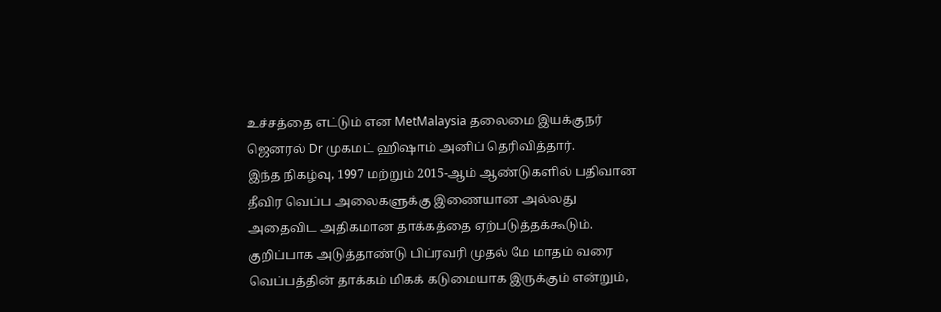உச்சத்தை எட்டும் என MetMalaysia தலைமை இயக்குநர் ஜெனரல் Dr முகமட் ஹிஷாம் அனிப் தெரிவித்தார்.
இந்த நிகழ்வு, 1997 மற்றும் 2015-ஆம் ஆண்டுகளில் பதிவான தீவிர வெப்ப அலைகளுக்கு இணையான அல்லது அதைவிட அதிகமான தாக்கத்தை ஏற்படுத்தக்கூடும்.
குறிப்பாக அடுத்தாண்டு பிப்ரவரி முதல் மே மாதம் வரை வெப்பத்தின் தாக்கம் மிகக் கடுமையாக இருக்கும் என்றும்,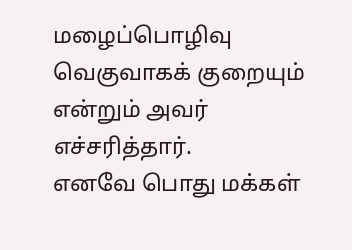மழைப்பொழிவு வெகுவாகக் குறையும் என்றும் அவர் எச்சரித்தார்.
எனவே பொது மக்கள்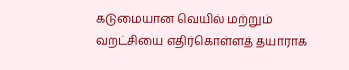கடுமையான வெயில் மற்றும் வறட்சியை எதிர்கொள்ளத் தயாராக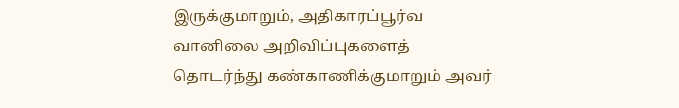இருக்குமாறும், அதிகாரப்பூர்வ வானிலை அறிவிப்புகளைத் தொடர்ந்து கண்காணிக்குமாறும் அவர்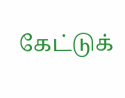கேட்டுக்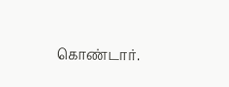கொண்டார்.